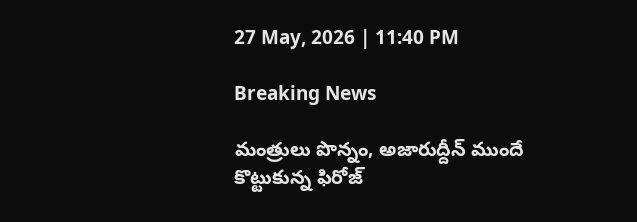27 May, 2026 | 11:40 PM

Breaking News

మంత్రులు పొన్నం, అజారుద్దీన్ ముందే కొట్టుకున్న ఫిరోజ్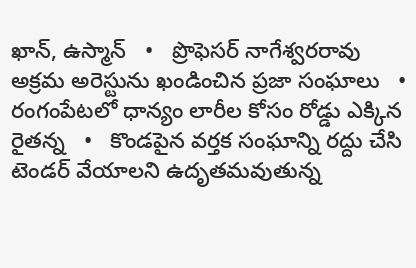ఖాన్, ఉస్మాన్   •   ప్రొఫెసర్ నాగేశ్వరరావు అక్రమ అరెస్టును ఖండించిన ప్రజా సంఘాలు   •   రంగంపేటలో ధాన్యం లారీల కోసం రోడ్డు ఎక్కిన రైతన్న   •   కొండపైన వర్తక సంఘాన్ని రద్దు చేసి టెండర్ వేయాలని ఉదృతమవుతున్న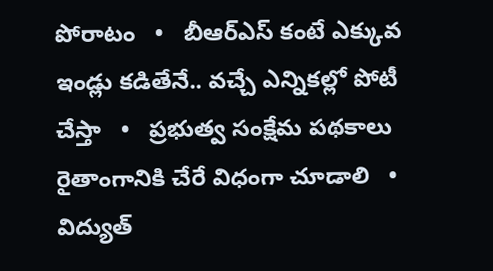పోరాటం   •   బీఆర్ఎస్ కంటే ఎక్కువ ఇండ్లు కడితేనే.. వచ్చే ఎన్నికల్లో పోటీ చేస్తా   •   ప్రభుత్వ సంక్షేమ పథకాలు రైతాంగానికి చేరే విధంగా చూడాలి   •   విద్యుత్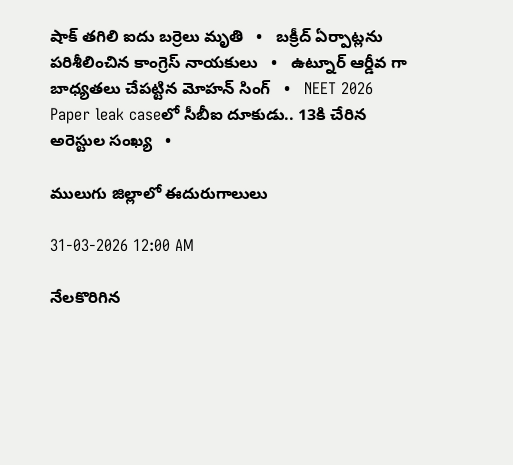షాక్ తగిలి ఐదు బర్రెలు మృతి   •   బక్రీద్ ఏర్పాట్లను పరిశీలించిన కాంగ్రెస్ నాయకులు   •   ఉట్నూర్ ఆర్డీవ గా బాధ్యతలు చేపట్టిన మోహన్ సింగ్   •   NEET 2026 Paper leak caseలో సీబీఐ దూకుడు.. 13కి చేరిన అరెస్టుల సంఖ్య   •

ములుగు జిల్లాలో ఈదురుగాలులు

31-03-2026 12:00 AM

నేలకొరిగిన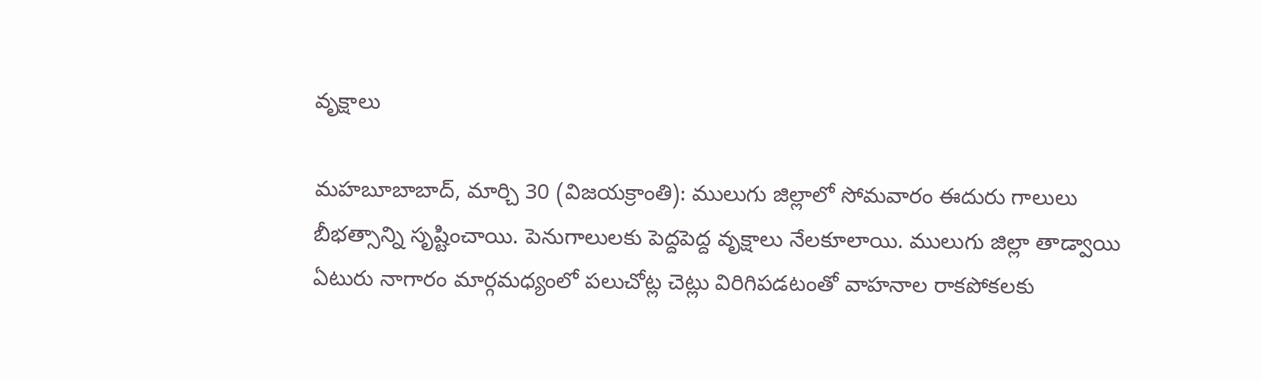వృక్షాలు

మహబూబాబాద్, మార్చి 30 (విజయక్రాంతి): ములుగు జిల్లాలో సోమవారం ఈదురు గాలులు బీభత్సాన్ని సృష్టించాయి. పెనుగాలులకు పెద్దపెద్ద వృక్షాలు నేలకూలాయి. ములుగు జిల్లా తాడ్వాయి ఏటురు నాగారం మార్గమధ్యంలో పలుచోట్ల చెట్లు విరిగిపడటంతో వాహనాల రాకపోకలకు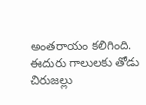అంతరాయం కలిగింది. ఈదురు గాలులకు తోడు చిరుజల్లు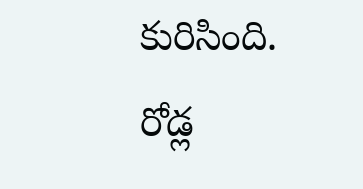కురిసింది. రోడ్ల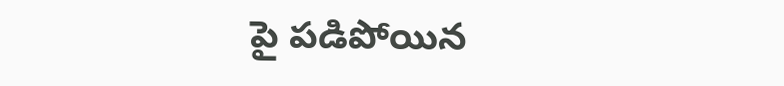పై పడిపోయిన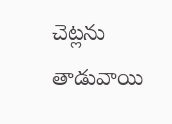చెట్లను తాడువాయి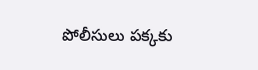పోలీసులు పక్కకు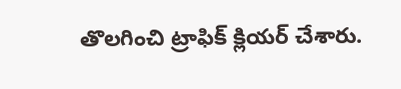తొలగించి ట్రాఫిక్ క్లియర్ చేశారు.